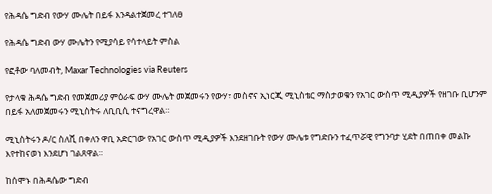የሕዳሴ ግድብ የውሃ ሙሌት በይፋ እንዳልተጀመረ ተገለፀ

የሕዳሴ ግድብ ውሃ ሙሌትን የሚያሳይ የሳተላይት ምስል

የፎቶው ባለመብት, Maxar Technologies via Reuters

የታላቁ ሕዳሴ ግድብ የመጀመሪያ ምዕራፍ ውሃ ሙሌት መጀመሩን የውሃ፣ መስኖና ኢነርጂ ሚኒስቴር ማስታወቁን የአገር ውስጥ ሚዲያዎች የዘገቡ ቢሆንም በይፋ አለመጀመሩን ሚኒስትሩ ለቢቢሲ ተናግረዋል።

ሚኒስትሩን ዶ/ር ስለሺ በቀለን ዋቢ አድርገው የአገር ውስጥ ሚዲያዎች እንደዘገቡት የውሃ ሙሌቱ የግድቡን ተፈጥሯዊ የግንባታ ሂደት በጠበቀ መልኩ እየተከናወነ እንደሆነ ገልጸዋል።

ከሰሞኑ በሕዳሴው ግድብ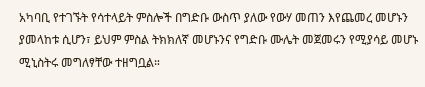አካባቢ የተገኙት የሳተላይት ምስሎች በግድቡ ውስጥ ያለው የውሃ መጠን እየጨመረ መሆኑን ያመላከቱ ሲሆን፣ ይህም ምስል ትክክለኛ መሆኑንና የግድቡ ሙሌት መጀመሩን የሚያሳይ መሆኑ ሚኒስትሩ መግለፃቸው ተዘግቧል።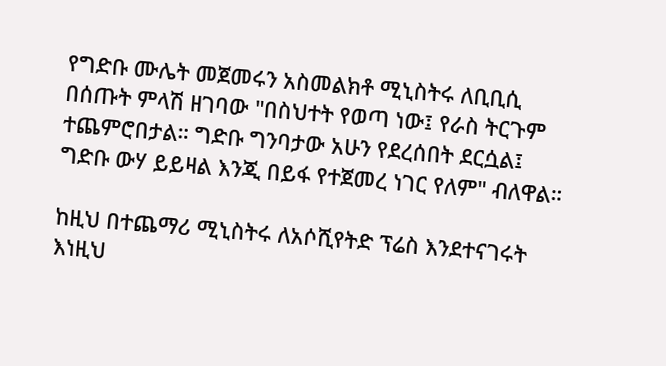የግድቡ ሙሌት መጀመሩን አስመልክቶ ሚኒስትሩ ለቢቢሲ በሰጡት ምላሽ ዘገባው "በስህተት የወጣ ነው፤ የራስ ትርጉም ተጨምሮበታል። ግድቡ ግንባታው አሁን የደረሰበት ደርሷል፤ ግድቡ ውሃ ይይዛል እንጂ በይፋ የተጀመረ ነገር የለም" ብለዋል።

ከዚህ በተጨማሪ ሚኒስትሩ ለአሶሺየትድ ፕሬስ እንደተናገሩት እነዚህ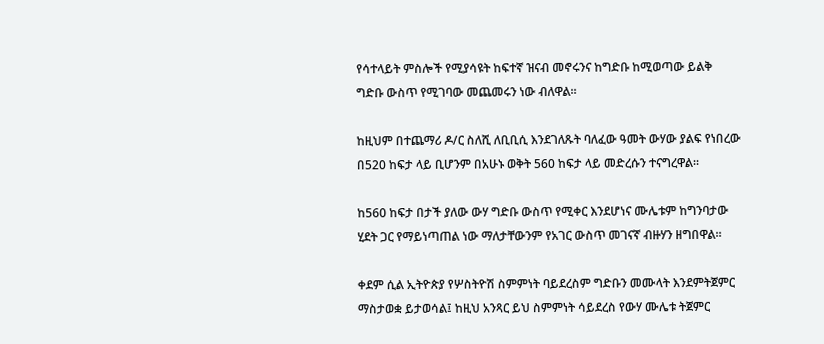የሳተላይት ምስሎች የሚያሳዩት ከፍተኛ ዝናብ መኖሩንና ከግድቡ ከሚወጣው ይልቅ ግድቡ ውስጥ የሚገባው መጨመሩን ነው ብለዋል።

ከዚህም በተጨማሪ ዶ/ር ስለሺ ለቢቢሲ እንደገለጹት ባለፈው ዓመት ውሃው ያልፍ የነበረው በ520 ከፍታ ላይ ቢሆንም በአሁኑ ወቅት 560 ከፍታ ላይ መድረሱን ተናግረዋል።

ከ560 ከፍታ በታች ያለው ውሃ ግድቡ ውስጥ የሚቀር እንደሆነና ሙሌቱም ከግንባታው ሂደት ጋር የማይነጣጠል ነው ማለታቸውንም የአገር ውስጥ መገናኛ ብዙሃን ዘግበዋል።

ቀደም ሲል ኢትዮጵያ የሦስትዮሽ ስምምነት ባይደረስም ግድቡን መሙላት እንደምትጀምር ማስታወቋ ይታወሳል፤ ከዚህ አንጻር ይህ ስምምነት ሳይደረስ የውሃ ሙሌቱ ትጀምር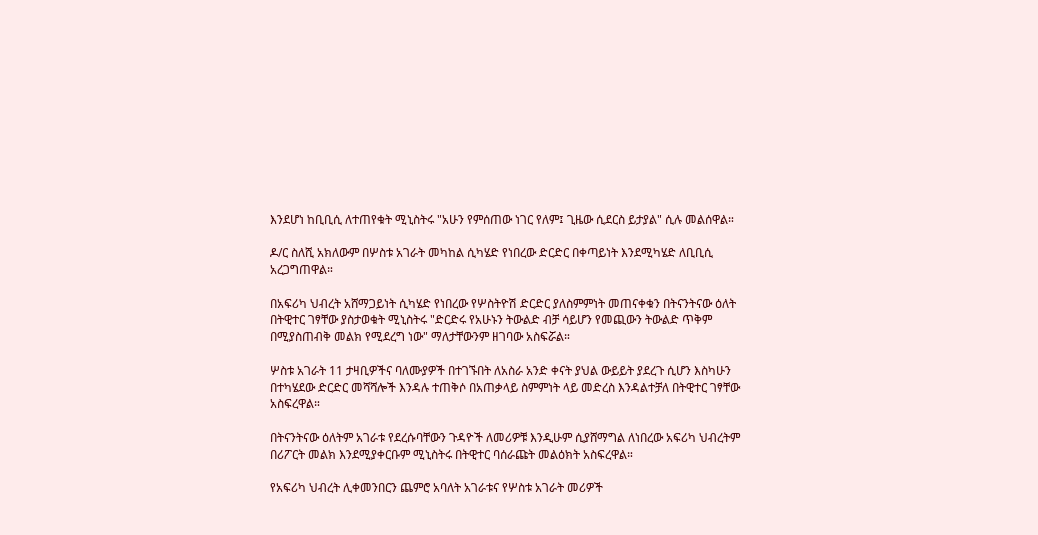እንደሆነ ከቢቢሲ ለተጠየቁት ሚኒስትሩ "አሁን የምሰጠው ነገር የለም፤ ጊዜው ሲደርስ ይታያል" ሲሉ መልሰዋል።

ዶ/ር ስለሺ አክለውም በሦስቱ አገራት መካከል ሲካሄድ የነበረው ድርድር በቀጣይነት እንደሚካሄድ ለቢቢሲ አረጋግጠዋል።

በአፍሪካ ህብረት አሸማጋይነት ሲካሄድ የነበረው የሦስትዮሽ ድርድር ያለስምምነት መጠናቀቁን በትናንትናው ዕለት በትዊተር ገፃቸው ያስታወቁት ሚኒስትሩ "ድርድሩ የአሁኑን ትውልድ ብቻ ሳይሆን የመጪውን ትውልድ ጥቅም በሚያስጠብቅ መልክ የሚደረግ ነው" ማለታቸውንም ዘገባው አስፍሯል።

ሦስቱ አገራት 11 ታዛቢዎችና ባለሙያዎች በተገኙበት ለአስራ አንድ ቀናት ያህል ውይይት ያደረጉ ሲሆን እስካሁን በተካሄደው ድርድር መሻሻሎች እንዳሉ ተጠቅሶ በአጠቃላይ ስምምነት ላይ መድረስ እንዳልተቻለ በትዊተር ገፃቸው አስፍረዋል።

በትናንትናው ዕለትም አገራቱ የደረሱባቸውን ጉዳዮች ለመሪዎቹ እንዲሁም ሲያሸማግል ለነበረው አፍሪካ ህብረትም በሪፖርት መልክ እንደሚያቀርቡም ሚኒስትሩ በትዊተር ባሰራጩት መልዕክት አስፍረዋል።

የአፍሪካ ህብረት ሊቀመንበርን ጨምሮ አባለት አገራቱና የሦስቱ አገራት መሪዎች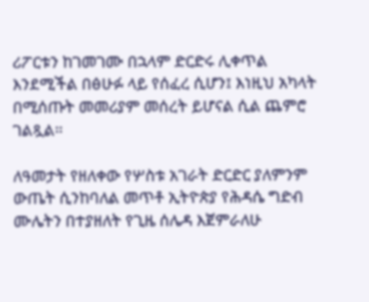ሪፖርቱን ከገመገሙ በኋላም ድርድሩ ሊቀጥል እንደሚችል በፅሁፉ ላይ የሰፈረ ሲሆን፤ እነዚህ አካላት በሚሰጡት መመሪያም መሰረት ይሆናል ሲል ጨምሮ ገልጿል።

ለዓመታት የዘለቀው የሦስቱ አገራት ድርድር ያለምንም ውጤት ሲንከባለል መጥቶ ኢትዮጵያ የሕዳሴ ግድብ ሙሌትን በተያዘለት የጊዜ ሰሌዳ እጀምራለሁ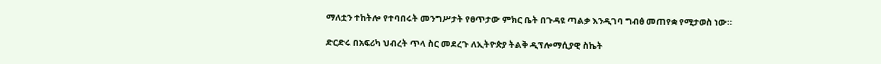ማለቷን ተከትሎ የተባበሩት መንግሥታት የፀጥታው ምክር ቤት በጉዳዩ ጣልቃ እንዲገባ ግብፅ መጠየቋ የሚታወስ ነው።

ድርድሩ በአፍሪካ ህብረት ጥላ ስር መደረጉ ለኢትዮጵያ ትልቅ ዲፕሎማሲያዊ ስኬት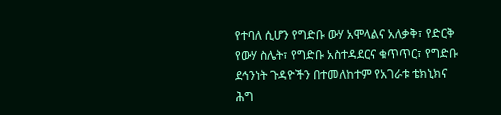የተባለ ሲሆን የግድቡ ውሃ አሞላልና አለቃቅ፣ የድርቅ የውሃ ስሌት፣ የግድቡ አስተዳደርና ቁጥጥር፣ የግድቡ ደኅንነት ጉዳዮችን በተመለከተም የአገራቱ ቴክኒክና ሕግ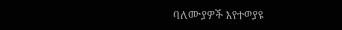ባለሙያዎች እየተወያዩ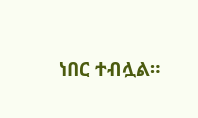ነበር ተብሏል።